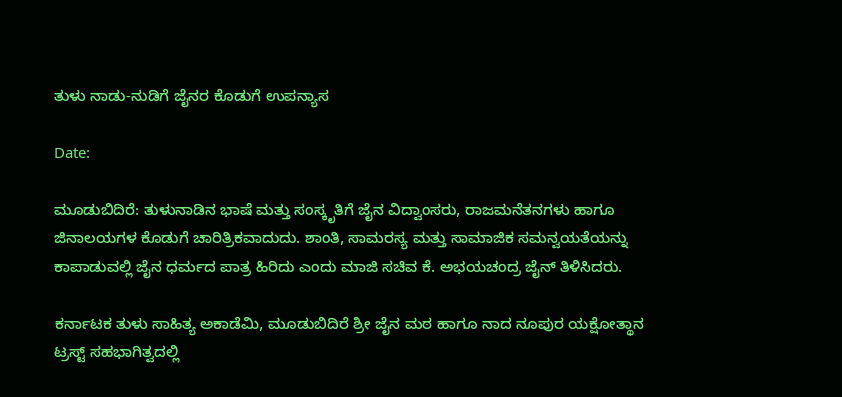ತುಳು ನಾಡು-ನುಡಿಗೆ ಜೈನರ ಕೊಡುಗೆ ಉಪನ್ಯಾಸ

Date:

ಮೂಡುಬಿದಿರೆ: ತುಳುನಾಡಿನ ಭಾಷೆ ಮತ್ತು ಸಂಸ್ಕೃತಿಗೆ ಜೈನ ವಿದ್ವಾಂಸರು, ರಾಜಮನೆತನಗಳು ಹಾಗೂ ಜಿನಾಲಯಗಳ ಕೊಡುಗೆ ಚಾರಿತ್ರಿಕವಾದುದು. ಶಾಂತಿ, ಸಾಮರಸ್ಯ ಮತ್ತು ಸಾಮಾಜಿಕ ಸಮನ್ವಯತೆಯನ್ನು ಕಾಪಾಡುವಲ್ಲಿ ಜೈನ ಧರ್ಮದ ಪಾತ್ರ ಹಿರಿದು ಎಂದು ಮಾಜಿ ಸಚಿವ ಕೆ. ಅಭಯಚಂದ್ರ ಜೈನ್ ತಿಳಿಸಿದರು.

ಕರ್ನಾಟಕ ತುಳು ಸಾಹಿತ್ಯ ಅಕಾಡೆಮಿ, ಮೂಡುಬಿದಿರೆ ಶ್ರೀ ಜೈನ ಮಠ ಹಾಗೂ ನಾದ ನೂಪುರ ಯಕ್ಷೋತ್ಥಾನ ಟ್ರಸ್ಟ್ ಸಹಭಾಗಿತ್ವದಲ್ಲಿ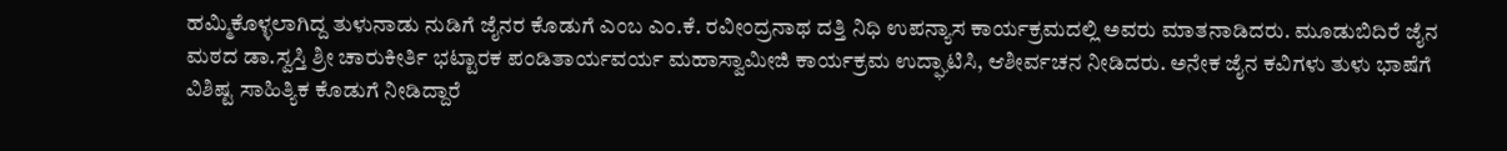ಹಮ್ಮಿಕೊಳ್ಳಲಾಗಿದ್ದ ತುಳುನಾಡು ನುಡಿಗೆ ಜೈನರ ಕೊಡುಗೆ ಎಂಬ ಎಂ.ಕೆ. ರವೀಂದ್ರನಾಥ ದತ್ತಿ ನಿಧಿ ಉಪನ್ಯಾಸ ಕಾರ್ಯಕ್ರಮದಲ್ಲಿ ಅವರು ಮಾತನಾಡಿದರು. ಮೂಡುಬಿದಿರೆ ಜೈನ ಮಠದ ಡಾ.ಸ್ವಸ್ತಿ ಶ್ರೀ ಚಾರುಕೀರ್ತಿ ಭಟ್ಟಾರಕ ಪಂಡಿತಾರ್ಯವರ್ಯ ಮಹಾಸ್ವಾಮೀಜಿ ಕಾರ್ಯಕ್ರಮ ಉದ್ಘಾಟಿಸಿ, ಆಶೀರ್ವಚನ ನೀಡಿದರು. ಅನೇಕ ಜೈನ ಕವಿಗಳು ತುಳು ಭಾಷೆಗೆ ವಿಶಿಷ್ಟ ಸಾಹಿತ್ಯಿಕ ಕೊಡುಗೆ ನೀಡಿದ್ದಾರೆ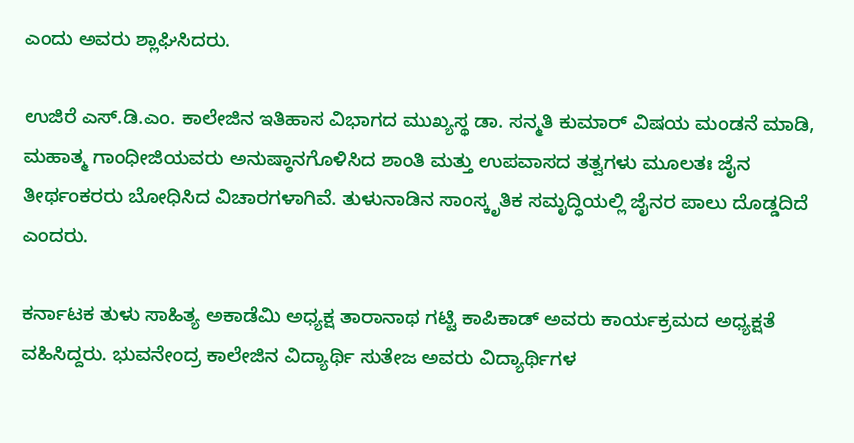ಎಂದು ಅವರು ಶ್ಲಾಘಿಸಿದರು.

ಉಜಿರೆ ಎಸ್.ಡಿ.ಎಂ. ಕಾಲೇಜಿನ ಇತಿಹಾಸ ವಿಭಾಗದ ಮುಖ್ಯಸ್ಥ ಡಾ. ಸನ್ಮತಿ ಕುಮಾರ್ ವಿಷಯ ಮಂಡನೆ ಮಾಡಿ, ಮಹಾತ್ಮ ಗಾಂಧೀಜಿಯವರು ಅನುಷ್ಠಾನಗೊಳಿಸಿದ ಶಾಂತಿ ಮತ್ತು ಉಪವಾಸದ ತತ್ವಗಳು ಮೂಲತಃ ಜೈನ ತೀರ್ಥಂಕರರು ಬೋಧಿಸಿದ ವಿಚಾರಗಳಾಗಿವೆ. ತುಳುನಾಡಿನ ಸಾಂಸ್ಕೃತಿಕ ಸಮೃದ್ಧಿಯಲ್ಲಿ ಜೈನರ ಪಾಲು ದೊಡ್ಡದಿದೆ ಎಂದರು.

ಕರ್ನಾಟಕ ತುಳು ಸಾಹಿತ್ಯ ಅಕಾಡೆಮಿ ಅಧ್ಯಕ್ಷ ತಾರಾನಾಥ ಗಟ್ಟಿ ಕಾಪಿಕಾಡ್ ಅವರು ಕಾರ್ಯಕ್ರಮದ ಅಧ್ಯಕ್ಷತೆ ವಹಿಸಿದ್ದರು. ಭುವನೇಂದ್ರ ಕಾಲೇಜಿನ ವಿದ್ಯಾರ್ಥಿ ಸುತೇಜ ಅವರು ವಿದ್ಯಾರ್ಥಿಗಳ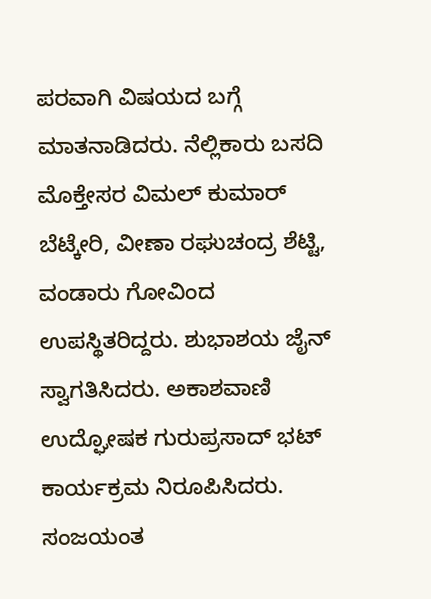ಪರವಾಗಿ ವಿಷಯದ ಬಗ್ಗೆ ಮಾತನಾಡಿದರು. ನೆಲ್ಲಿಕಾರು ಬಸದಿ ಮೊಕ್ತೇಸರ ವಿಮಲ್ ಕುಮಾರ್ ಬೆಟ್ಕೇರಿ, ವೀಣಾ ರಘುಚಂದ್ರ ಶೆಟ್ಟಿ, ವಂಡಾರು ಗೋವಿಂದ ಉಪಸ್ಥಿತರಿದ್ದರು. ಶುಭಾಶಯ ಜೈನ್ ಸ್ವಾಗತಿಸಿದರು. ಅಕಾಶವಾಣಿ ಉದ್ಘೋಷಕ ಗುರುಪ್ರಸಾದ್ ಭಟ್ ಕಾರ್ಯಕ್ರಮ ನಿರೂಪಿಸಿದರು. ಸಂಜಯಂತ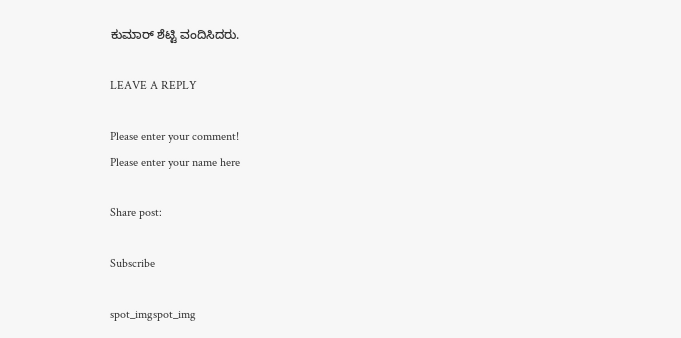ಕುಮಾರ್ ಶೆಟ್ಟಿ ವಂದಿಸಿದರು.

LEAVE A REPLY

Please enter your comment!
Please enter your name here

Share post:

Subscribe

spot_imgspot_img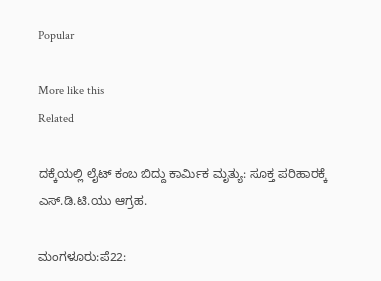Popular

More like this
Related

ದಕ್ಕೆಯಲ್ಲಿ ಲೈಟ್ ಕಂಬ ಬಿದ್ದು ಕಾರ್ಮಿಕ ಮೃತ್ಯು: ಸೂಕ್ತ ಪರಿಹಾರಕ್ಕೆ ಎಸ್.ಡಿ.ಟಿ.ಯು ಆಗ್ರಹ.

ಮಂಗಳೂರು:ಪೆ22: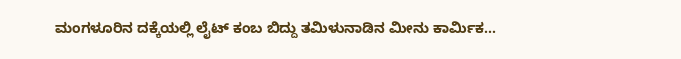ಮಂಗಳೂರಿನ ದಕ್ಕೆಯಲ್ಲಿ ಲೈಟ್ ಕಂಬ ಬಿದ್ದು ತಮಿಳುನಾಡಿನ ಮೀನು ಕಾರ್ಮಿಕ...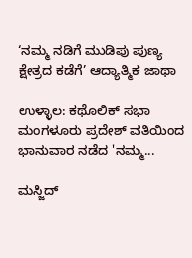‘ನಮ್ಮ ನಡಿಗೆ ಮುಡಿಪು ಪುಣ್ಯ ಕ್ಷೇತ್ರದ ಕಡೆಗೆ’ ಆದ್ಯಾತ್ಮಿಕ ಜಾಥಾ

ಉಳ್ಳಾಲ‌: ಕಥೊಲಿಕ್ ಸಭಾ ಮಂಗಳೂರು ಪ್ರದೇಶ್ ವತಿಯಿಂದ ಭಾನುವಾರ ನಡೆದ 'ನಮ್ಮ...

ಮಸ್ಜಿದ್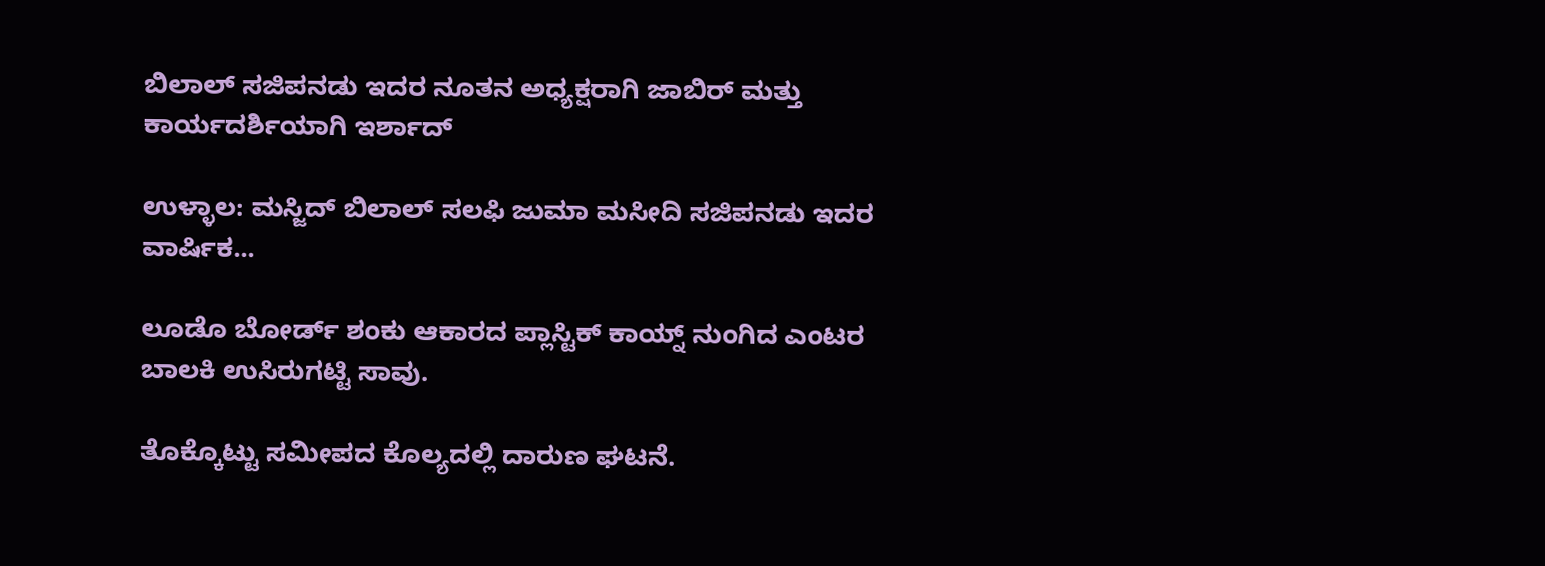ಬಿಲಾಲ್ ಸಜಿಪನಡು ಇದರ ನೂತನ ಅಧ್ಯಕ್ಷರಾಗಿ ಜಾಬಿರ್ ಮತ್ತು ಕಾರ್ಯದರ್ಶಿಯಾಗಿ ಇರ್ಶಾದ್

ಉಳ್ಳಾಲ: ಮಸ್ಜಿದ್ ಬಿಲಾಲ್ ಸಲಫಿ ಜುಮಾ ಮಸೀದಿ ಸಜಿಪನಡು ಇದರ ವಾರ್ಷಿಕ...

ಲೂಡೊ ಬೋರ್ಡ್ ಶಂಕು ಆಕಾರದ ಪ್ಲಾಸ್ಟಿಕ್ ಕಾಯ್ನ್ ನುಂಗಿದ ಎಂಟರ ಬಾಲಕಿ ಉಸಿರುಗಟ್ಟಿ ಸಾವು.

ತೊಕ್ಕೊಟ್ಟು ಸಮೀಪದ ಕೊಲ್ಯದಲ್ಲಿ ದಾರುಣ ಘಟನೆ.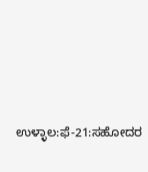ಉಳ್ಳಾಲ:ಫೆ-21:ಸಹೋದರ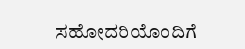ಸಹೋದರಿಯೊಂದಿಗೆ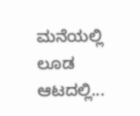ಮನೆಯಲ್ಲಿ ಲೂಡ ಆಟದಲ್ಲಿ...